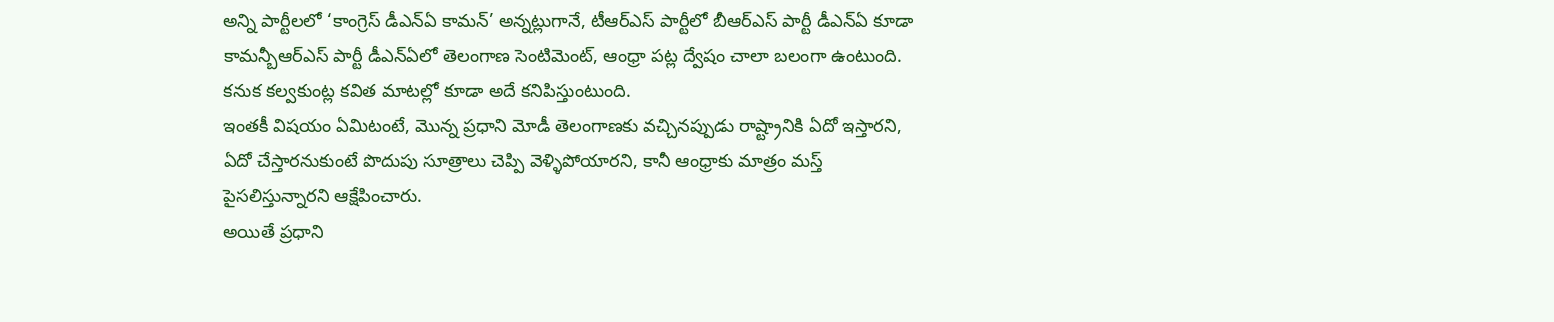అన్ని పార్టీలలో ‘కాంగ్రెస్ డీఎన్ఏ కామన్’ అన్నట్లుగానే, టీఆర్ఎస్ పార్టీలో బీఆర్ఎస్ పార్టీ డీఎన్ఏ కూడా కామన్బీఆర్ఎస్ పార్టీ డీఎన్ఏలో తెలంగాణ సెంటిమెంట్, ఆంధ్రా పట్ల ద్వేషం చాలా బలంగా ఉంటుంది. కనుక కల్వకుంట్ల కవిత మాటల్లో కూడా అదే కనిపిస్తుంటుంది.
ఇంతకీ విషయం ఏమిటంటే, మొన్న ప్రధాని మోడీ తెలంగాణకు వచ్చినప్పుడు రాష్ట్రానికి ఏదో ఇస్తారని, ఏదో చేస్తారనుకుంటే పొదుపు సూత్రాలు చెప్పి వెళ్ళిపోయారని, కానీ ఆంధ్రాకు మాత్రం మస్త్ పైసలిస్తున్నారని ఆక్షేపించారు.
అయితే ప్రధాని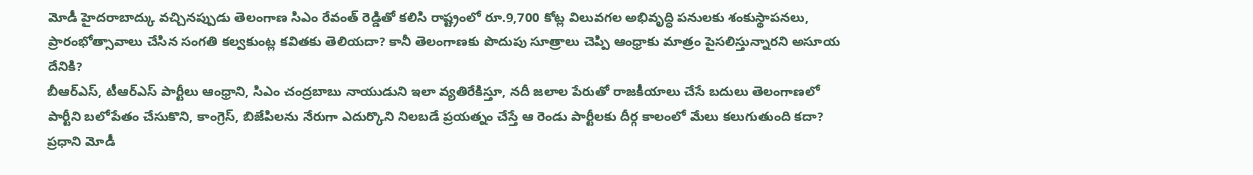మోడీ హైదరాబాద్కు వచ్చినప్పుడు తెలంగాణ సిఎం రేవంత్ రెడ్డితో కలిసి రాష్ట్రంలో రూ.9,700 కోట్ల విలువగల అభివృద్ధి పనులకు శంకుస్థాపనలు, ప్రారంభోత్సావాలు చేసిన సంగతి కల్వకుంట్ల కవితకు తెలియదా? కానీ తెలంగాణకు పొదుపు సూత్రాలు చెప్పి ఆంధ్రాకు మాత్రం పైసలిస్తున్నారని అసూయ దేనికి?
బీఆర్ఎస్, టీఆర్ఎస్ పార్టీలు ఆంధ్రాని, సిఎం చంద్రబాబు నాయుడుని ఇలా వ్యతిరేకిస్తూ, నదీ జలాల పేరుతో రాజకీయాలు చేసే బదులు తెలంగాణలో పార్టీని బలోపేతం చేసుకొని, కాంగ్రెస్, బిజేపిలను నేరుగా ఎదుర్కొని నిలబడే ప్రయత్నం చేస్తే ఆ రెండు పార్టీలకు దీర్గ కాలంలో మేలు కలుగుతుంది కదా?
ప్రధాని మోడీ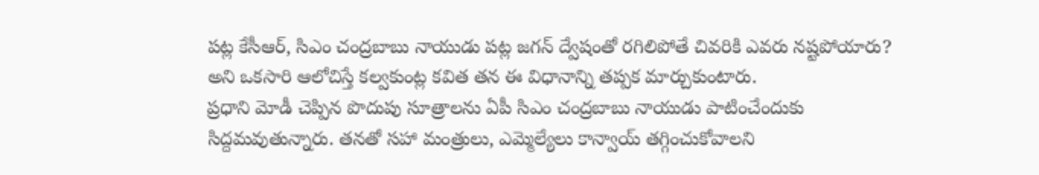పట్ల కేసీఆర్, సిఎం చంద్రబాబు నాయుడు పట్ల జగన్ ద్వేషంతో రగిలిపోతే చివరికి ఎవరు నష్టపోయారు? అని ఒకసారి ఆలోచిస్తే కల్వకుంట్ల కవిత తన ఈ విధానాన్ని తప్పక మార్చుకుంటారు.
ప్రధాని మోడీ చెప్పిన పొదుపు సూత్రాలను ఏపీ సిఎం చంద్రబాబు నాయుడు పాటించేందుకు సిద్దమవుతున్నారు. తనతో సహా మంత్రులు, ఎమ్మెల్యేలు కాన్వాయ్ తగ్గించుకోవాలని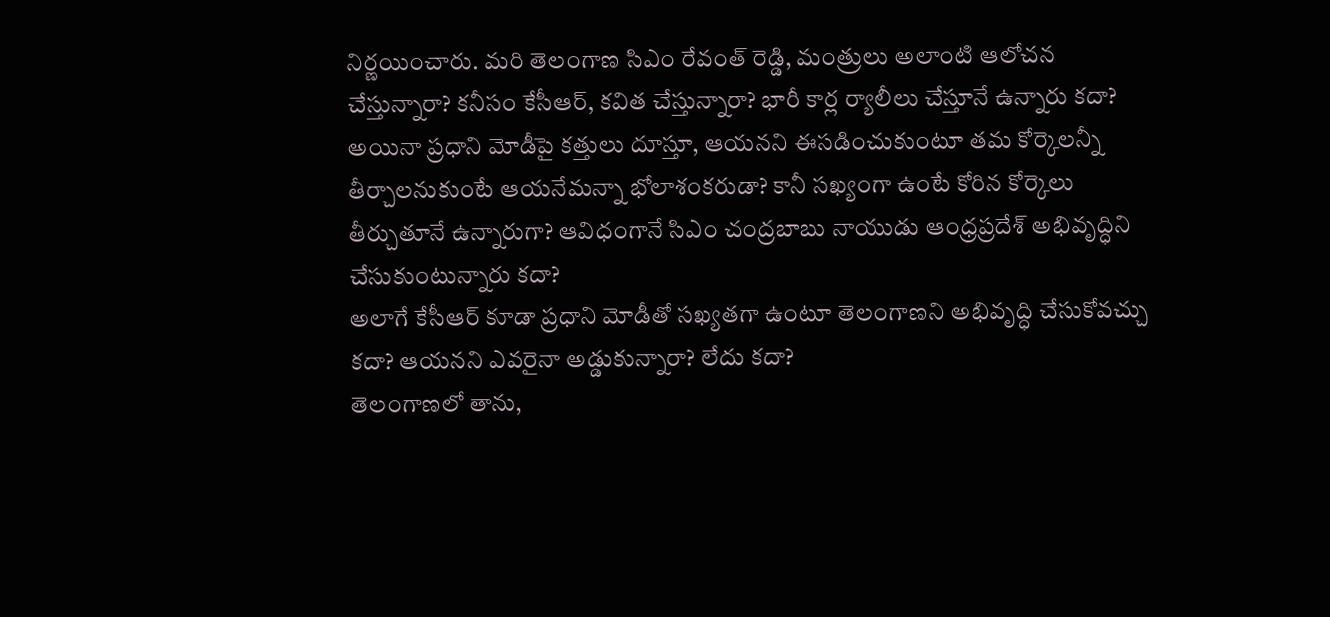నిర్ణయించారు. మరి తెలంగాణ సిఎం రేవంత్ రెడ్డి, మంత్రులు అలాంటి ఆలోచన చేస్తున్నారా? కనీసం కేసీఆర్, కవిత చేస్తున్నారా? భారీ కార్ల ర్యాలీలు చేస్తూనే ఉన్నారు కదా?
అయినా ప్రధాని మోడీపై కత్తులు దూస్తూ, ఆయనని ఈసడించుకుంటూ తమ కోర్కెలన్నీ తీర్చాలనుకుంటే ఆయనేమన్నా భోలాశంకరుడా? కానీ సఖ్యంగా ఉంటే కోరిన కోర్కెలు తీర్చుతూనే ఉన్నారుగా? ఆవిధంగానే సిఎం చంద్రబాబు నాయుడు ఆంధ్రప్రదేశ్ అభివృద్ధిని చేసుకుంటున్నారు కదా?
అలాగే కేసీఆర్ కూడా ప్రధాని మోడీతో సఖ్యతగా ఉంటూ తెలంగాణని అభివృద్ధి చేసుకోవచ్చు కదా? ఆయనని ఎవరైనా అడ్డుకున్నారా? లేదు కదా?
తెలంగాణలో తాను,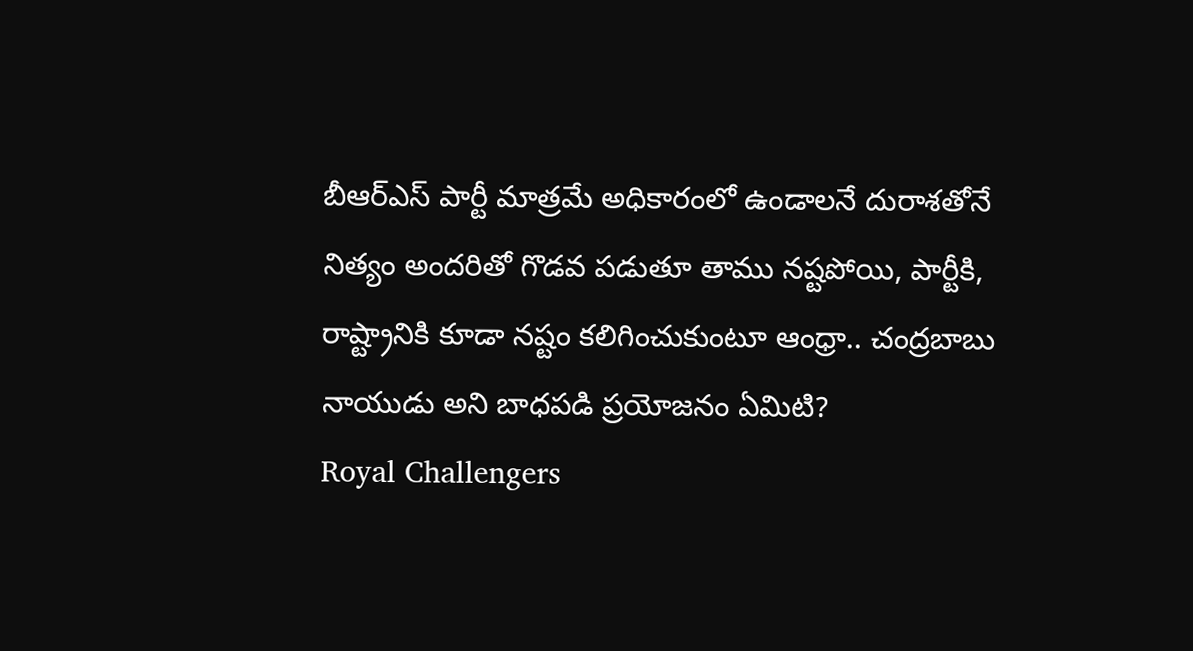బీఆర్ఎస్ పార్టీ మాత్రమే అధికారంలో ఉండాలనే దురాశతోనే నిత్యం అందరితో గొడవ పడుతూ తాము నష్టపోయి, పార్టీకి, రాష్ట్రానికి కూడా నష్టం కలిగించుకుంటూ ఆంధ్రా.. చంద్రబాబు నాయుడు అని బాధపడి ప్రయోజనం ఏమిటి?
Royal Challengers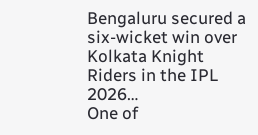Bengaluru secured a six-wicket win over Kolkata Knight Riders in the IPL 2026…
One of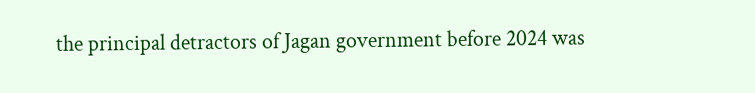the principal detractors of Jagan government before 2024 was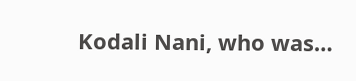Kodali Nani, who was…